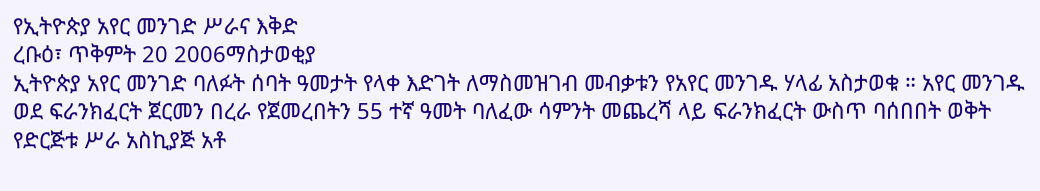የኢትዮጵያ አየር መንገድ ሥራና እቅድ
ረቡዕ፣ ጥቅምት 20 2006ማስታወቂያ
ኢትዮጵያ አየር መንገድ ባለፉት ሰባት ዓመታት የላቀ እድገት ለማስመዝገብ መብቃቱን የአየር መንገዱ ሃላፊ አስታወቁ ። አየር መንገዱ ወደ ፍራንክፈርት ጀርመን በረራ የጀመረበትን 55 ተኛ ዓመት ባለፈው ሳምንት መጨረሻ ላይ ፍራንክፈርት ውስጥ ባሰበበት ወቅት የድርጅቱ ሥራ አስኪያጅ አቶ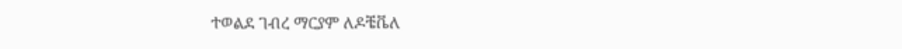ተወልደ ገብረ ማርያም ለዶቼቬለ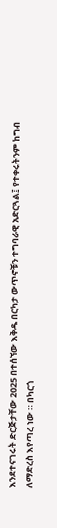እንደተናገሩት ድርጅታቸው 2025 በተሰኘው እቅዱ በርካታ ውጥኖቹን ተግባራዊ አድርጓል፤ የተቀሩትንም ከግብ ለማድረስ እየጣረ ነው ። በካርጎ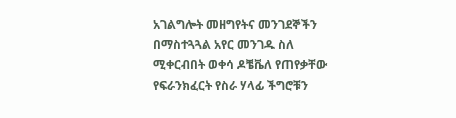አገልግሎት መዘግየትና መንገደኞችን በማስተጓጓል አየር መንገዱ ስለ ሚቀርብበት ወቀሳ ዶቼቬለ የጠየቃቸው የፍራንክፈርት የስራ ሃላፊ ችግሮቹን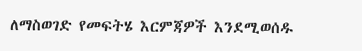ለማስወገድ የመፍትሄ እርምጃዎች እንደሚወሰዱ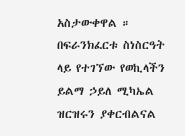አስታውቀዋል ። በፍራንክፈርቱ ስነስርዓት ላይ የተገኘው የወኪላችን ይልማ ኃይለ ሚካኤል ዝርዝሩን ያቀርብልናል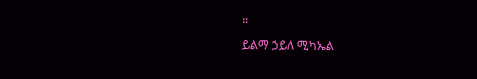።
ይልማ ኃይለ ሚካኤል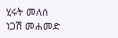ሂሩት መለሰ
ነጋሽ መሐመድ